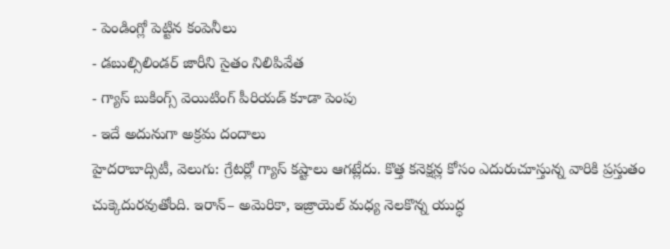- పెండింగ్లో పెట్టిన కంపెనీలు
- డబుల్సిలిండర్ జారీని సైతం నిలిపివేత
- గ్యాస్ బుకింగ్స్ వెయిటింగ్ పీరియడ్ కూడా పెంపు
- ఇదే అదునుగా అక్రమ దందాలు
హైదరాబాద్సిటీ, వెలుగు: గ్రేటర్లో గ్యాస్ కష్టాలు ఆగట్లేదు. కొత్త కనెక్షన్ల కోసం ఎదురుచూస్తున్న వారికి ప్రస్తుతం చుక్కెదురవుతోంది. ఇరాన్– అమెరికా, ఇజ్రాయెల్ మధ్య నెలకొన్న యుద్ధ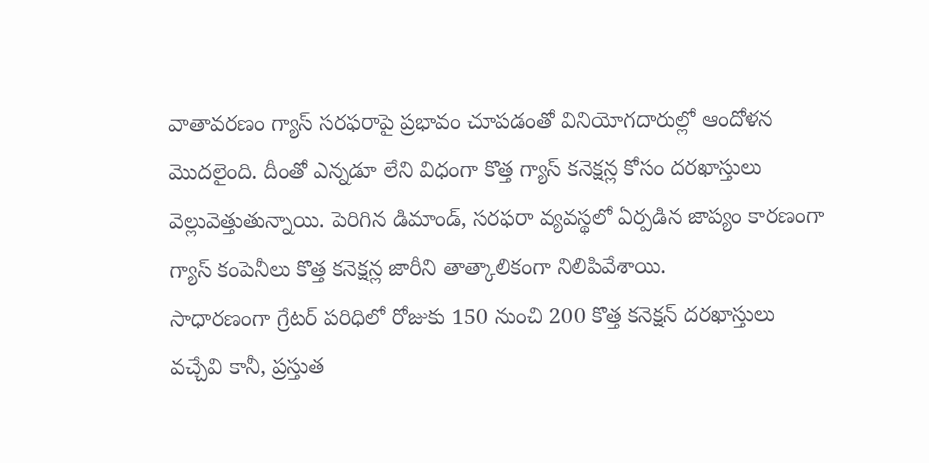వాతావరణం గ్యాస్ సరఫరాపై ప్రభావం చూపడంతో వినియోగదారుల్లో ఆందోళన మొదలైంది. దీంతో ఎన్నడూ లేని విధంగా కొత్త గ్యాస్ కనెక్షన్ల కోసం దరఖాస్తులు వెల్లువెత్తుతున్నాయి. పెరిగిన డిమాండ్, సరఫరా వ్యవస్థలో ఏర్పడిన జాప్యం కారణంగా గ్యాస్ కంపెనీలు కొత్త కనెక్షన్ల జారీని తాత్కాలికంగా నిలిపివేశాయి.
సాధారణంగా గ్రేటర్ పరిధిలో రోజుకు 150 నుంచి 200 కొత్త కనెక్షన్ దరఖాస్తులు వచ్చేవి కానీ, ప్రస్తుత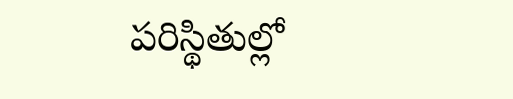పరిస్థితుల్లో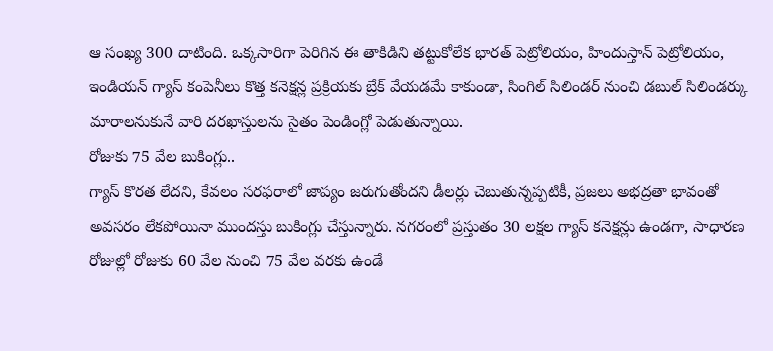ఆ సంఖ్య 300 దాటింది. ఒక్కసారిగా పెరిగిన ఈ తాకిడిని తట్టుకోలేక భారత్ పెట్రోలియం, హిందుస్తాన్ పెట్రోలియం, ఇండియన్ గ్యాస్ కంపెనీలు కొత్త కనెక్షన్ల ప్రక్రియకు బ్రేక్ వేయడమే కాకుండా, సింగిల్ సిలిండర్ నుంచి డబుల్ సిలిండర్కు మారాలనుకునే వారి దరఖాస్తులను సైతం పెండింగ్లో పెడుతున్నాయి.
రోజుకు 75 వేల బుకింగ్లు..
గ్యాస్ కొరత లేదని, కేవలం సరఫరాలో జాప్యం జరుగుతోందని డీలర్లు చెబుతున్నప్పటికీ, ప్రజలు అభద్రతా భావంతో అవసరం లేకపోయినా ముందస్తు బుకింగ్లు చేస్తున్నారు. నగరంలో ప్రస్తుతం 30 లక్షల గ్యాస్ కనెక్షన్లు ఉండగా, సాధారణ రోజుల్లో రోజుకు 60 వేల నుంచి 75 వేల వరకు ఉండే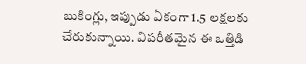బుకింగ్లు, ఇప్పుడు ఏకంగా 1.5 లక్షలకు చేరుకున్నాయి. విపరీతమైన ఈ ఒత్తిడి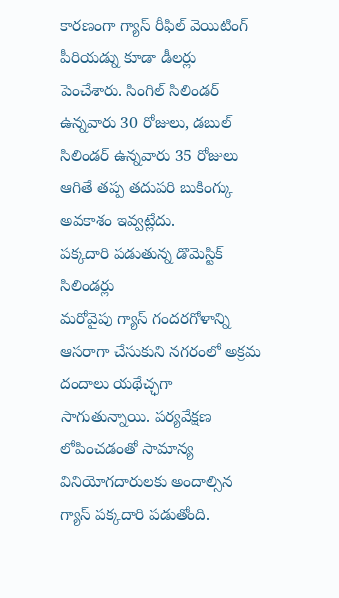కారణంగా గ్యాస్ రీఫిల్ వెయిటింగ్ పీరియడ్ను కూడా డీలర్లు పెంచేశారు. సింగిల్ సిలిండర్ ఉన్నవారు 30 రోజులు, డబుల్ సిలిండర్ ఉన్నవారు 35 రోజులు ఆగితే తప్ప తదుపరి బుకింగ్కు అవకాశం ఇవ్వట్లేదు.
పక్కదారి పడుతున్న డొమెస్టిక్ సిలిండర్లు
మరోవైపు గ్యాస్ గందరగోళాన్ని ఆసరాగా చేసుకుని నగరంలో అక్రమ దందాలు యథేచ్ఛగా సాగుతున్నాయి. పర్యవేక్షణ లోపించడంతో సామాన్య వినియోగదారులకు అందాల్సిన గ్యాస్ పక్కదారి పడుతోంది.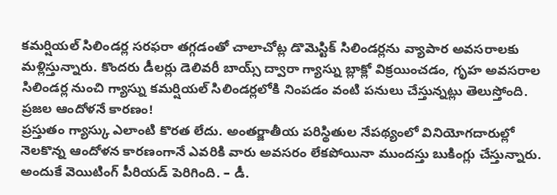కమర్షియల్ సిలిండర్ల సరఫరా తగ్గడంతో చాలాచోట్ల డొమెస్టిక్ సిలిండర్లను వ్యాపార అవసరాలకు మళ్లిస్తున్నారు. కొందరు డీలర్లు డెలివరీ బాయ్స్ ద్వారా గ్యాస్ను బ్లాక్లో విక్రయించడం, గృహ అవసరాల సిలిండర్ల నుంచి గ్యాస్ను కమర్షియల్ సిలిండర్లలోకి నింపడం వంటి పనులు చేస్తున్నట్లు తెలుస్తోంది.
ప్రజల ఆందోళనే కారణం!
ప్రస్తుతం గ్యాస్కు ఎలాంటి కొరత లేదు. అంతర్జాతీయ పరిస్థితుల నేపథ్యంలో వినియోగదారుల్లో నెలకొన్న ఆందోళన కారణంగానే ఎవరికి వారు అవసరం లేకపోయినా ముందస్తు బుకింగ్లు చేస్తున్నారు. అందుకే వెయిటింగ్ పీరియడ్ పెరిగింది. – డీ.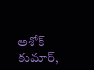అశోక్ కుమార్,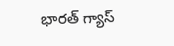భారత్ గ్యాస్